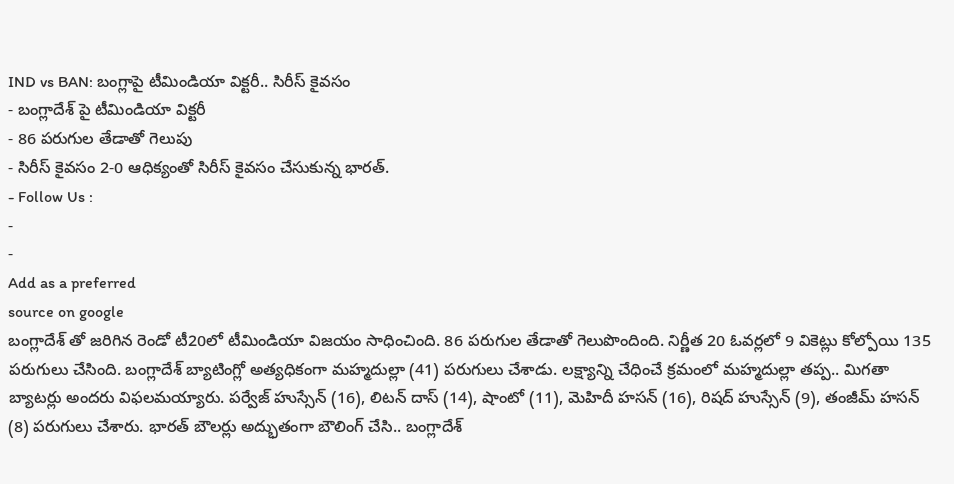IND vs BAN: బంగ్లాపై టీమిండియా విక్టరీ.. సిరీస్ కైవసం
- బంగ్లాదేశ్ పై టీమిండియా విక్టరీ
- 86 పరుగుల తేడాతో గెలుపు
- సిరీస్ కైవసం 2-0 ఆధిక్యంతో సిరీస్ కైవసం చేసుకున్న భారత్.
- Follow Us :
-
-
Add as a preferred
source on google
బంగ్లాదేశ్ తో జరిగిన రెండో టీ20లో టీమిండియా విజయం సాధించింది. 86 పరుగుల తేడాతో గెలుపొందింది. నిర్ణీత 20 ఓవర్లలో 9 వికెట్లు కోల్పోయి 135 పరుగులు చేసింది. బంగ్లాదేశ్ బ్యాటింగ్లో అత్యధికంగా మహ్మదుల్లా (41) పరుగులు చేశాడు. లక్ష్యాన్ని చేధించే క్రమంలో మహ్మదుల్లా తప్ప.. మిగతా బ్యాటర్లు అందరు విఫలమయ్యారు. పర్వేజ్ హుస్సేన్ (16), లిటన్ దాస్ (14), షాంటో (11), మెహిదీ హసన్ (16), రిషద్ హుస్సేన్ (9), తంజీమ్ హసన్ (8) పరుగులు చేశారు. భారత్ బౌలర్లు అద్భుతంగా బౌలింగ్ చేసి.. బంగ్లాదేశ్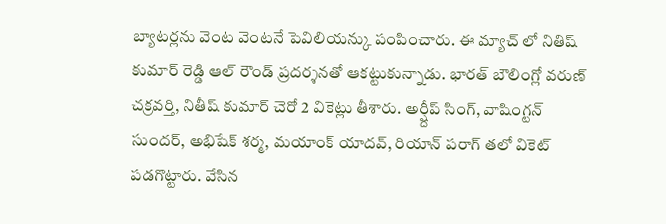బ్యాటర్లను వెంట వెంటనే పెవిలియన్కు పంపించారు. ఈ మ్యాచ్ లో నితిష్ కుమార్ రెడ్డి ఆల్ రౌండ్ ప్రదర్శనతో ఆకట్టుకున్నాడు. భారత్ బౌలింగ్లో వరుణ్ చక్రవర్తి, నితీష్ కుమార్ చెరో 2 వికెట్లు తీశారు. అర్ష్దీప్ సింగ్, వాషింగ్టన్ సుందర్, అభిషేక్ శర్మ, మయాంక్ యాదవ్, రియాన్ పరాగ్ తలో వికెట్ పడగొట్టారు. వేసిన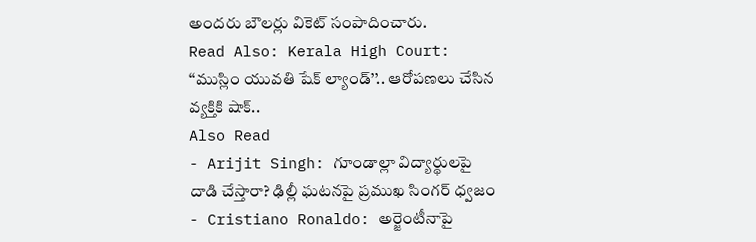అందరు బౌలర్లు వికెట్ సంపాదించారు.
Read Also: Kerala High Court: ‘‘ముస్లిం యువతి షేక్ ల్యాండ్’’.. ఆరోపణలు చేసిన వ్యక్తికి షాక్..
Also Read
- Arijit Singh: గూండాల్లా విద్యార్థులపై దాడి చేస్తారా? ఢిల్లీ ఘటనపై ప్రముఖ సింగర్ ధ్వజం
- Cristiano Ronaldo: అర్జెంటీనాపై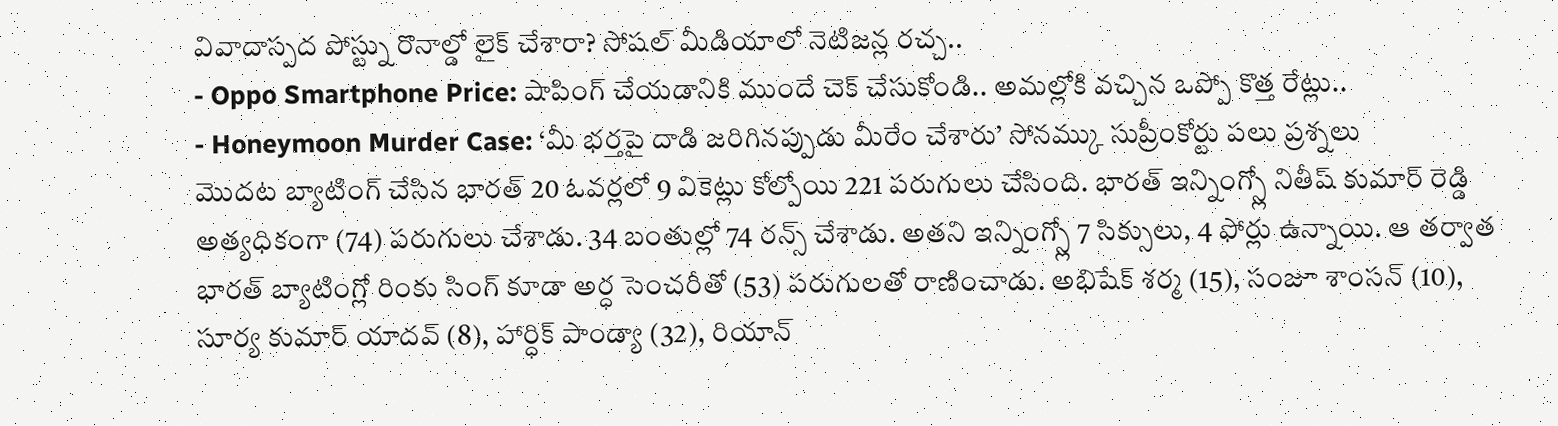వివాదాస్పద పోస్ట్ను రొనాల్డో లైక్ చేశారా? సోషల్ మీడియాలో నెటిజన్ల రచ్చ..
- Oppo Smartphone Price: షాపింగ్ చేయడానికి ముందే చెక్ చేసుకోండి.. అమల్లోకి వచ్చిన ఒప్పో కొత్త రేట్లు..
- Honeymoon Murder Case: ‘మీ భర్తపై దాడి జరిగినప్పుడు మీరేం చేశారు’ సోనమ్కు సుప్రీంకోర్టు పలు ప్రశ్నలు
మొదట బ్యాటింగ్ చేసిన భారత్ 20 ఓవర్లలో 9 వికెట్లు కోల్పోయి 221 పరుగులు చేసింది. భారత్ ఇన్నింగ్స్లో నితీష్ కుమార్ రెడ్డి అత్యధికంగా (74) పరుగులు చేశాడు. 34 బంతుల్లో 74 రన్స్ చేశాడు. అతని ఇన్నింగ్స్లో 7 సిక్సులు, 4 ఫోర్లు ఉన్నాయి. ఆ తర్వాత భారత్ బ్యాటింగ్లో రింకు సింగ్ కూడా అర్ధ సెంచరీతో (53) పరుగులతో రాణించాడు. అభిషేక్ శర్మ (15), సంజూ శాంసన్ (10), సూర్య కుమార్ యాదవ్ (8), హార్ధిక్ పాండ్యా (32), రియాన్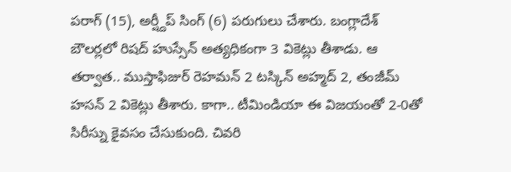పరాగ్ (15), అర్ష్దీప్ సింగ్ (6) పరుగులు చేశారు. బంగ్లాదేశ్ బౌలర్లలో రిషద్ హుస్సేన్ అత్యధికంగా 3 వికెట్లు తీశాడు. ఆ తర్వాత.. ముస్తాఫిజుర్ రెహమన్ 2 టస్కిన్ అహ్మద్ 2, తంజీమ్ హసన్ 2 వికెట్లు తీశారు. కాగా.. టీమిండియా ఈ విజయంతో 2-0తో సిరీస్ను కైవసం చేసుకుంది. చివరి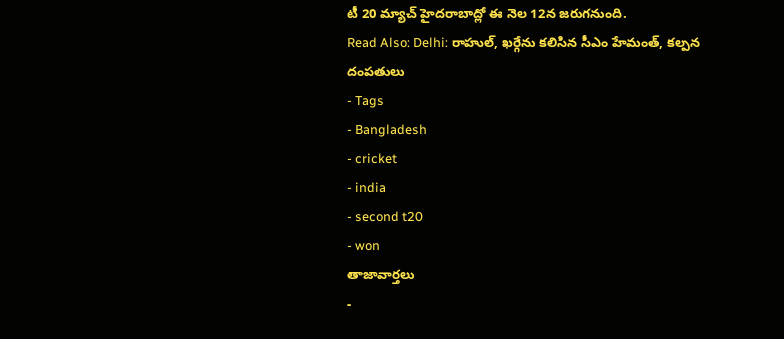టీ 20 మ్యాచ్ హైదరాబాద్లో ఈ నెల 12న జరుగనుంది.
Read Also: Delhi: రాహుల్, ఖర్గేను కలిసిన సీఎం హేమంత్, కల్పన దంపతులు
- Tags
- Bangladesh
- cricket
- india
- second t20
- won
తాజావార్తలు
-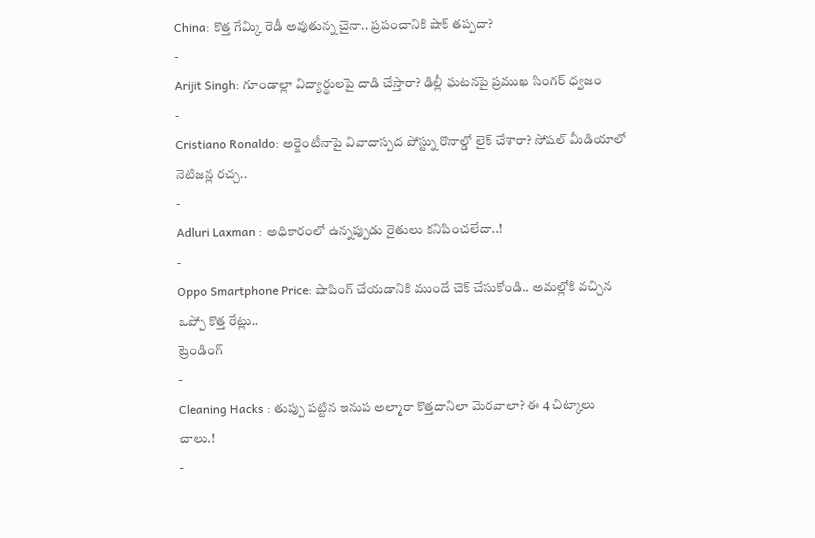China: కొత్త గేమ్కి రెడీ అవుతున్న చైనా.. ప్రపంచానికి షాక్ తప్పదా?
-
Arijit Singh: గూండాల్లా విద్యార్థులపై దాడి చేస్తారా? ఢిల్లీ ఘటనపై ప్రముఖ సింగర్ ధ్వజం
-
Cristiano Ronaldo: అర్జెంటీనాపై వివాదాస్పద పోస్ట్ను రొనాల్డో లైక్ చేశారా? సోషల్ మీడియాలో నెటిజన్ల రచ్చ..
-
Adluri Laxman : అధికారంలో ఉన్నప్పుడు రైతులు కనిపించలేదా..!
-
Oppo Smartphone Price: షాపింగ్ చేయడానికి ముందే చెక్ చేసుకోండి.. అమల్లోకి వచ్చిన ఒప్పో కొత్త రేట్లు..
ట్రెండింగ్
-
Cleaning Hacks : తుప్పు పట్టిన ఇనుప అల్మారా కొత్తదానిలా మెరవాలా? ఈ 4 చిట్కాలు చాలు.!
-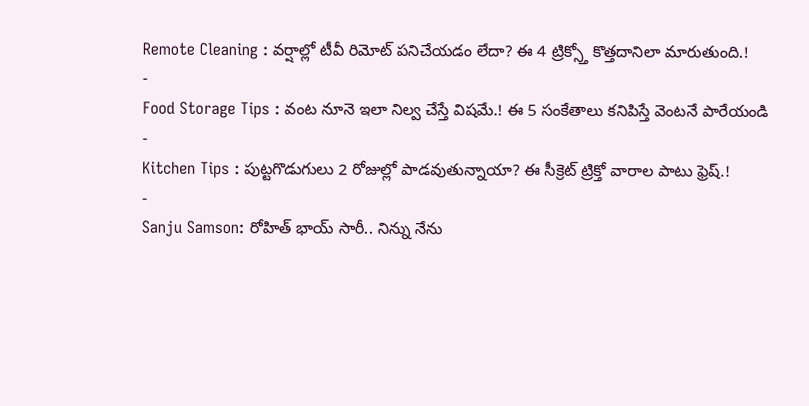Remote Cleaning : వర్షాల్లో టీవీ రిమోట్ పనిచేయడం లేదా? ఈ 4 ట్రిక్స్తో కొత్తదానిలా మారుతుంది.!
-
Food Storage Tips : వంట నూనె ఇలా నిల్వ చేస్తే విషమే.! ఈ 5 సంకేతాలు కనిపిస్తే వెంటనే పారేయండి
-
Kitchen Tips : పుట్టగొడుగులు 2 రోజుల్లో పాడవుతున్నాయా? ఈ సీక్రెట్ ట్రిక్తో వారాల పాటు ఫ్రెష్.!
-
Sanju Samson: రోహిత్ భాయ్ సారీ.. నిన్ను నేను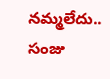నమ్మలేదు.. సంజు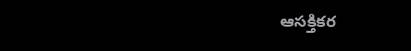ఆసక్తికర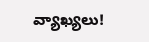వ్యాఖ్యలు!